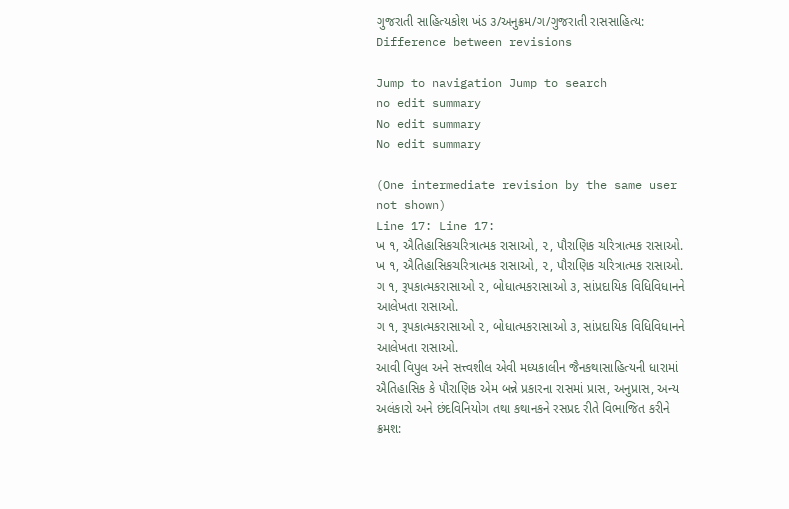ગુજરાતી સાહિત્યકોશ ખંડ ૩/અનુક્રમ/ગ/ગુજરાતી રાસસાહિત્ય: Difference between revisions

Jump to navigation Jump to search
no edit summary
No edit summary
No edit summary

(One intermediate revision by the same user not shown)
Line 17: Line 17:
ખ ૧, ઐતિહાસિકચરિત્રાત્મક રાસાઓ, ૨, પૌરાણિક ચરિત્રાત્મક રાસાઓ.
ખ ૧, ઐતિહાસિકચરિત્રાત્મક રાસાઓ, ૨, પૌરાણિક ચરિત્રાત્મક રાસાઓ.
ગ ૧, રૂપકાત્મકરાસાઓ ૨, બોધાત્મકરાસાઓ ૩, સાંપ્રદાયિક વિધિવિધાનને આલેખતા રાસાઓ.
ગ ૧, રૂપકાત્મકરાસાઓ ૨, બોધાત્મકરાસાઓ ૩, સાંપ્રદાયિક વિધિવિધાનને આલેખતા રાસાઓ.
આવી વિપુલ અને સત્ત્વશીલ એવી મધ્યકાલીન જૈનકથાસાહિત્યની ધારામાં ઐતિહાસિક કે પૌરાણિક એમ બન્ને પ્રકારના રાસમાં પ્રાસ, અનુપ્રાસ, અન્ય અલંકારો અને છંદવિનિયોગ તથા કથાનકને રસપ્રદ રીતે વિભાજિત કરીને ક્રમશ: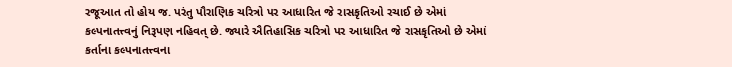રજૂઆત તો હોય જ. પરંતુ પૌરાણિક ચરિત્રો પર આધારિત જે રાસકૃતિઓ રચાઈ છે એમાં કલ્પનાતત્ત્વનું નિરૂપણ નહિવત્ છે. જ્યારે ઐતિહાસિક ચરિત્રો પર આધારિત જે રાસકૃતિઓ છે એમાં કર્તાના કલ્પનાતત્ત્વના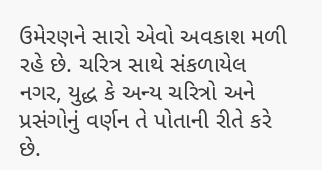ઉમેરણને સારો એવો અવકાશ મળી રહે છે. ચરિત્ર સાથે સંકળાયેલ નગર, યુદ્ધ કે અન્ય ચરિત્રો અને પ્રસંગોનું વર્ણન તે પોતાની રીતે કરે છે.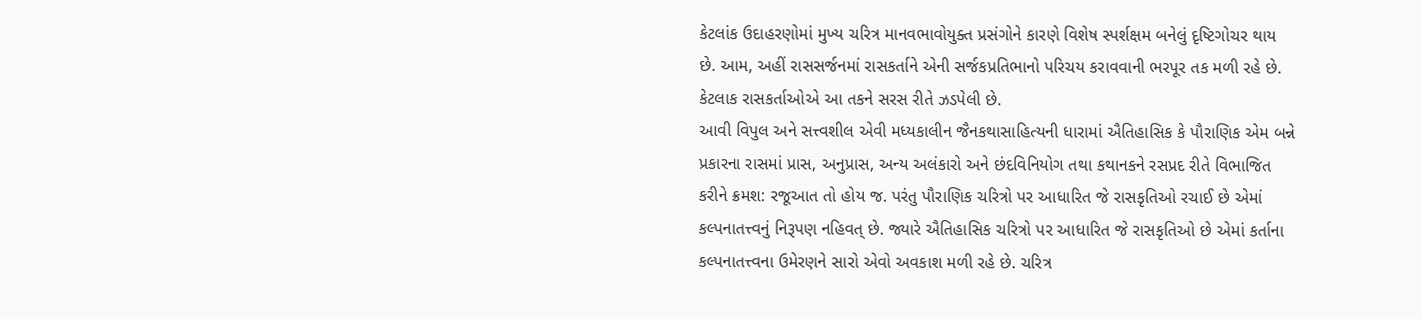કેટલાંક ઉદાહરણોમાં મુખ્ય ચરિત્ર માનવભાવોયુક્ત પ્રસંગોને કારણે વિશેષ સ્પર્શક્ષમ બનેલું દૃષ્ટિગોચર થાય છે. આમ, અહીં રાસસર્જનમાં રાસકર્તાને એની સર્જકપ્રતિભાનો પરિચય કરાવવાની ભરપૂર તક મળી રહે છે. કેટલાક રાસકર્તાઓએ આ તકને સરસ રીતે ઝડપેલી છે.
આવી વિપુલ અને સત્ત્વશીલ એવી મધ્યકાલીન જૈનકથાસાહિત્યની ધારામાં ઐતિહાસિક કે પૌરાણિક એમ બન્ને પ્રકારના રાસમાં પ્રાસ, અનુપ્રાસ, અન્ય અલંકારો અને છંદવિનિયોગ તથા કથાનકને રસપ્રદ રીતે વિભાજિત કરીને ક્રમશ: રજૂઆત તો હોય જ. પરંતુ પૌરાણિક ચરિત્રો પર આધારિત જે રાસકૃતિઓ રચાઈ છે એમાં કલ્પનાતત્ત્વનું નિરૂપણ નહિવત્ છે. જ્યારે ઐતિહાસિક ચરિત્રો પર આધારિત જે રાસકૃતિઓ છે એમાં કર્તાના કલ્પનાતત્ત્વના ઉમેરણને સારો એવો અવકાશ મળી રહે છે. ચરિત્ર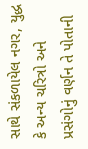સાથે સંકળાયેલ નગર, યુદ્ધ કે અન્ય ચરિત્રો અને પ્રસંગોનું વર્ણન તે પોતાની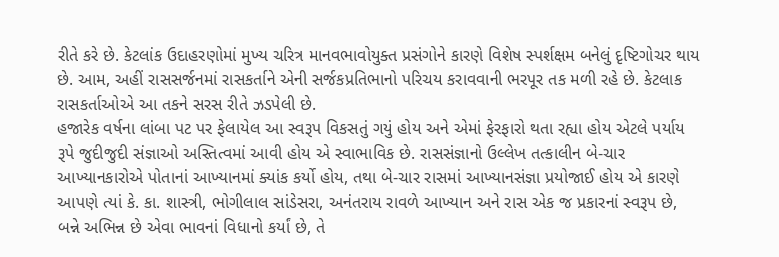રીતે કરે છે. કેટલાંક ઉદાહરણોમાં મુખ્ય ચરિત્ર માનવભાવોયુક્ત પ્રસંગોને કારણે વિશેષ સ્પર્શક્ષમ બનેલું દૃષ્ટિગોચર થાય છે. આમ, અહીં રાસસર્જનમાં રાસકર્તાને એની સર્જકપ્રતિભાનો પરિચય કરાવવાની ભરપૂર તક મળી રહે છે. કેટલાક રાસકર્તાઓએ આ તકને સરસ રીતે ઝડપેલી છે.
હજારેક વર્ષના લાંબા પટ પર ફેલાયેલ આ સ્વરૂપ વિકસતું ગયું હોય અને એમાં ફેરફારો થતા રહ્યા હોય એટલે પર્યાય રૂપે જુદીજુદી સંજ્ઞાઓ અસ્તિત્વમાં આવી હોય એ સ્વાભાવિક છે. રાસસંજ્ઞાનો ઉલ્લેખ તત્કાલીન બે-ચાર આખ્યાનકારોએ પોતાનાં આખ્યાનમાં ક્યાંક કર્યો હોય, તથા બે-ચાર રાસમાં આખ્યાનસંજ્ઞા પ્રયોજાઈ હોય એ કારણે આપણે ત્યાં કે. કા. શાસ્ત્રી, ભોગીલાલ સાંડેસરા, અનંતરાય રાવળે આખ્યાન અને રાસ એક જ પ્રકારનાં સ્વરૂપ છે, બન્ને અભિન્ન છે એવા ભાવનાં વિધાનો કર્યાં છે, તે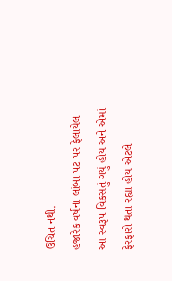ઉચિત નથી.
હજારેક વર્ષના લાંબા પટ પર ફેલાયેલ આ સ્વરૂપ વિકસતું ગયું હોય અને એમાં ફેરફારો થતા રહ્યા હોય એટલે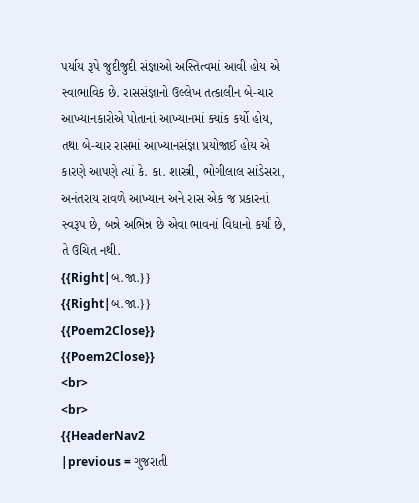પર્યાય રૂપે જુદીજુદી સંજ્ઞાઓ અસ્તિત્વમાં આવી હોય એ સ્વાભાવિક છે. રાસસંજ્ઞાનો ઉલ્લેખ તત્કાલીન બે-ચાર આખ્યાનકારોએ પોતાનાં આખ્યાનમાં ક્યાંક કર્યો હોય, તથા બે-ચાર રાસમાં આખ્યાનસંજ્ઞા પ્રયોજાઈ હોય એ કારણે આપણે ત્યાં કે. કા. શાસ્ત્રી, ભોગીલાલ સાંડેસરા, અનંતરાય રાવળે આખ્યાન અને રાસ એક જ પ્રકારનાં સ્વરૂપ છે, બન્ને અભિન્ન છે એવા ભાવનાં વિધાનો કર્યાં છે, તે ઉચિત નથી.
{{Right|બ.જા.}}
{{Right|બ.જા.}}
{{Poem2Close}}
{{Poem2Close}}
<br>
<br>
{{HeaderNav2
|previous = ગુજરાતી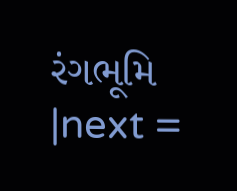રંગભૂમિ
|next =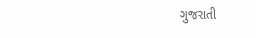ગુજરાતી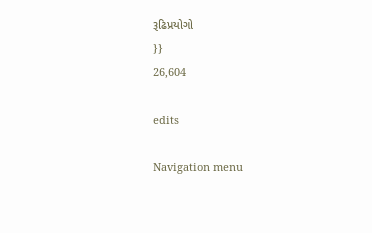રૂઢિપ્રયોગો
}}
26,604

edits

Navigation menu